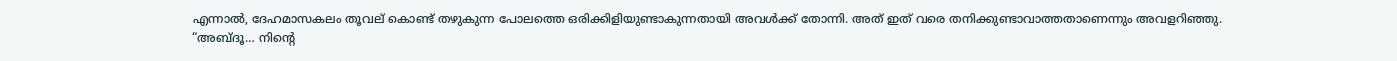എന്നാൽ, ദേഹമാസകലം തൂവല് കൊണ്ട് തഴുകുന്ന പോലത്തെ ഒരിക്കിളിയുണ്ടാകുന്നതായി അവൾക്ക് തോന്നി. അത് ഇത് വരെ തനിക്കുണ്ടാവാത്തതാണെന്നും അവളറിഞ്ഞു.
“അബ്ദൂ… നിന്റെ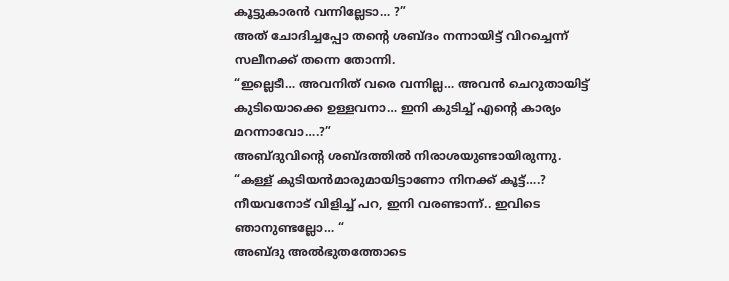കൂട്ടുകാരൻ വന്നില്ലേടാ… ?”
അത് ചോദിച്ചപ്പോ തന്റെ ശബ്ദം നന്നായിട്ട് വിറച്ചെന്ന് സലീനക്ക് തന്നെ തോന്നി.
“ഇല്ലെടീ… അവനിത് വരെ വന്നില്ല… അവൻ ചെറുതായിട്ട് കുടിയൊക്കെ ഉള്ളവനാ… ഇനി കുടിച്ച് എന്റെ കാര്യം മറന്നാവോ….?”
അബ്ദുവിന്റെ ശബ്ദത്തിൽ നിരാശയുണ്ടായിരുന്നു.
“കള്ള് കുടിയൻമാരുമായിട്ടാണോ നിനക്ക് കൂട്ട്….?
നീയവനോട് വിളിച്ച് പറ, ഇനി വരണ്ടാന്ന്.. ഇവിടെ ഞാനുണ്ടല്ലോ… “
അബ്ദു അൽഭുതത്തോടെ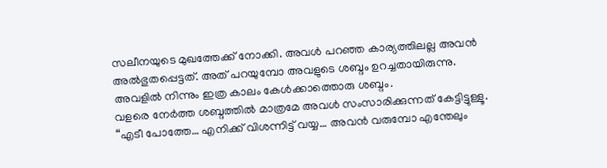സലീനയുടെ മുഖത്തേക്ക് നോക്കി. അവൾ പറഞ്ഞ കാര്യത്തിലല്ല അവൻ അൽഭുതപ്പെട്ടത്. അത് പറയുമ്പോ അവളുടെ ശബ്ദം ഉറച്ചതായിരുന്നു. അവളിൽ നിന്നും ഇത്ര കാലം കേൾക്കാത്തൊരു ശബ്ദം.
വളരെ നേർത്ത ശബ്ദത്തിൽ മാത്രമേ അവൾ സംസാരിക്കുന്നത് കേട്ടിട്ടുള്ളൂ.
“എടീ പോത്തേ… എനിക്ക് വിശന്നിട്ട് വയ്യ… അവൻ വരുമ്പോ എന്തേലും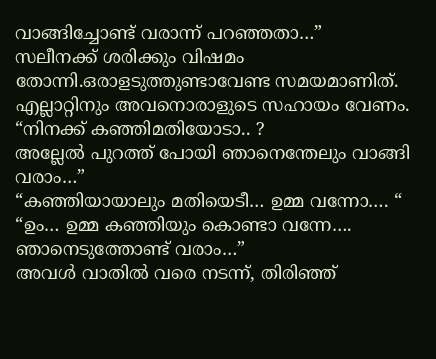വാങ്ങിച്ചോണ്ട് വരാന്ന് പറഞ്ഞതാ…”
സലീനക്ക് ശരിക്കും വിഷമം തോന്നി.ഒരാളടുത്തുണ്ടാവേണ്ട സമയമാണിത്. എല്ലാറ്റിനും അവനൊരാളുടെ സഹായം വേണം.
“നിനക്ക് കഞ്ഞിമതിയോടാ.. ?
അല്ലേൽ പുറത്ത് പോയി ഞാനെന്തേലും വാങ്ങി വരാം…”
“കഞ്ഞിയായാലും മതിയെടീ… ഉമ്മ വന്നോ…. “
“ഉം… ഉമ്മ കഞ്ഞിയും കൊണ്ടാ വന്നേ…. ഞാനെടുത്തോണ്ട് വരാം…”
അവൾ വാതിൽ വരെ നടന്ന്, തിരിഞ്ഞ്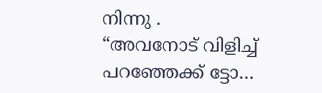നിന്നു .
“അവനോട് വിളിച്ച് പറഞ്ഞേക്ക് ട്ടോ…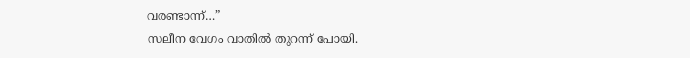വരണ്ടാന്ന്…”
സലീന വേഗം വാതിൽ തുറന്ന് പോയി.